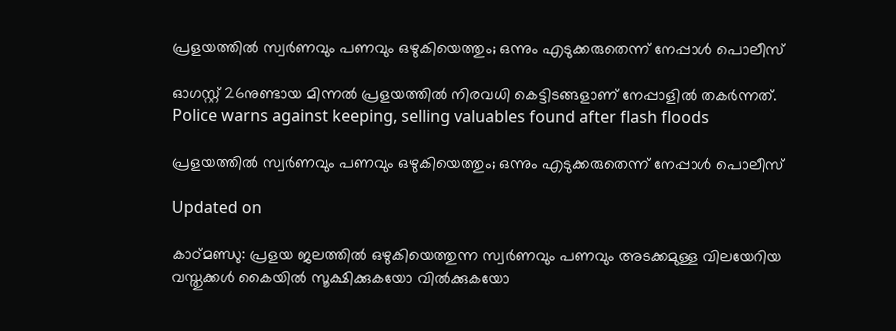പ്രളയത്തിൽ സ്വർണവും പണവും ഒഴുകിയെത്തും; ഒന്നും എടുക്കരുതെന്ന് നേപ്പാൾ പൊലീസ്

ഓഗസ്റ്റ് 26നുണ്ടായ മിന്നൽ പ്രളയത്തിൽ നിരവധി കെട്ടിടങ്ങളാണ് നേപ്പാളിൽ തകർന്നത്.
Police warns against keeping, selling valuables found after flash floods

പ്രളയത്തിൽ സ്വർണവും പണവും ഒഴുകിയെത്തും; ഒന്നും എടുക്കരുതെന്ന് നേപ്പാൾ പൊലീസ്

Updated on

കാഠ്മണ്ഡു: പ്രളയ ജലത്തിൽ ഒഴുകിയെത്തുന്ന സ്വർണവും പണവും അടക്കമുള്ള വിലയേറിയ വസ്തുക്കൾ കൈയിൽ സൂക്ഷിക്കുകയോ വിൽക്കുകയോ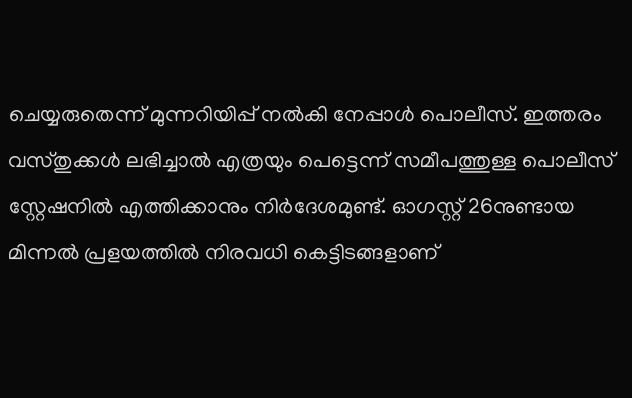ചെയ്യരുതെന്ന് മുന്നറിയിപ്പ് നൽകി നേപ്പാൾ പൊലീസ്. ഇത്തരം വസ്തുക്കൾ ലഭിച്ചാൽ എത്രയും പെട്ടെന്ന് സമീപത്തുള്ള പൊലീസ് സ്റ്റേഷനിൽ എത്തിക്കാനും നിർദേശമുണ്ട്. ഓഗസ്റ്റ് 26നുണ്ടായ മിന്നൽ പ്രളയത്തിൽ നിരവധി കെട്ടിടങ്ങളാണ്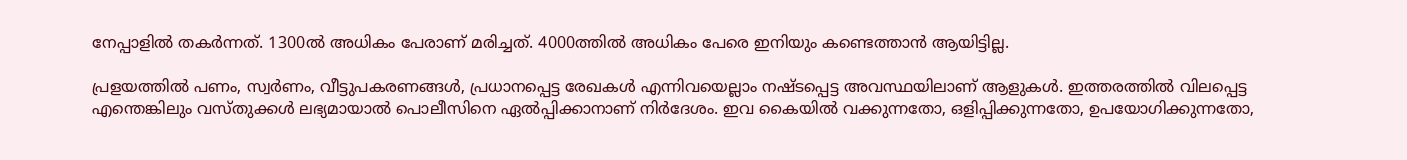നേപ്പാളിൽ തകർന്നത്. 1300ൽ അധികം പേരാണ് മരിച്ചത്. 4000ത്തിൽ അധികം പേരെ ഇനിയും കണ്ടെത്താൻ ആയിട്ടില്ല.

പ്രളയത്തിൽ പണം, സ്വർണം, വീട്ടുപകരണങ്ങൾ, പ്രധാനപ്പെട്ട രേഖകൾ എന്നിവയെല്ലാം നഷ്ടപ്പെട്ട അവസ്ഥ‍യിലാണ് ആളുകൾ. ഇത്തരത്തിൽ വിലപ്പെട്ട എന്തെങ്കിലും വസ്തുക്കൾ ലഭ്യമായാൽ പൊലീസിനെ ഏൽപ്പിക്കാനാണ് നിർദേശം. ഇവ കൈയിൽ വക്കുന്നതോ, ഒളിപ്പിക്കുന്നതോ, ഉപയോഗിക്കുന്നതോ,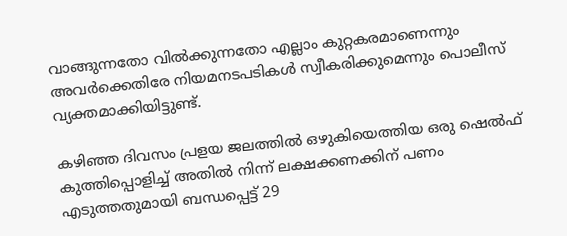വാങ്ങുന്നതോ വിൽക്കുന്നതോ എല്ലാം കുറ്റകരമാണെന്നും അവർക്കെതിരേ നിയമനടപടികൾ സ്വീകരിക്കുമെന്നും പൊലീസ് വ്യക്തമാക്കിയിട്ടുണ്ട്.

കഴിഞ്ഞ ദിവസം പ്രളയ ജലത്തിൽ ഒഴുകിയെത്തിയ ഒരു ഷെൽഫ് കുത്തിപ്പൊളിച്ച് അതിൽ നിന്ന് ലക്ഷക്കണക്കിന് പണം എടുത്തതുമായി ബന്ധപ്പെട്ട് 29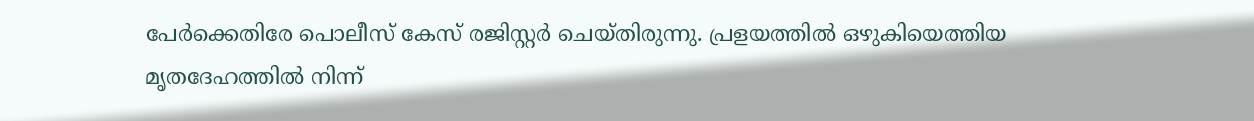പേർക്കെതിരേ പൊലീസ് കേസ് രജിസ്റ്റർ ചെയ്തിരുന്നു. പ്രളയത്തിൽ ഒഴുകിയെത്തിയ മൃതദേഹത്തിൽ നിന്ന്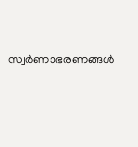സ്വർണാഭരണങ്ങൾ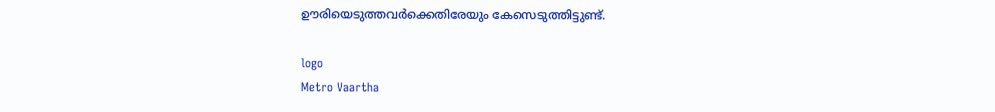ഊരിയെടുത്തവർക്കെതിരേയും കേസെടുത്തിട്ടുണ്ട്.

logo
Metro Vaartha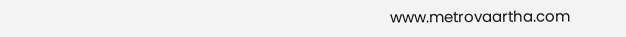www.metrovaartha.com